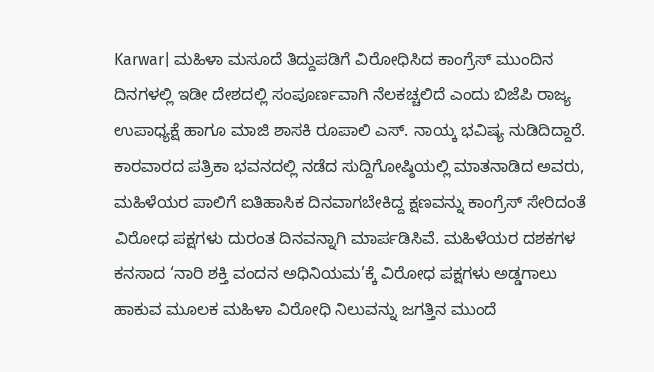Karwar| ಮಹಿಳಾ ಮಸೂದೆ ತಿದ್ದುಪಡಿಗೆ ವಿರೋಧಿಸಿದ ಕಾಂಗ್ರೆಸ್ ಮುಂದಿನ ದಿನಗಳಲ್ಲಿ ಇಡೀ ದೇಶದಲ್ಲಿ ಸಂಪೂರ್ಣವಾಗಿ ನೆಲಕಚ್ಚಲಿದೆ ಎಂದು ಬಿಜೆಪಿ ರಾಜ್ಯ ಉಪಾಧ್ಯಕ್ಷೆ ಹಾಗೂ ಮಾಜಿ ಶಾಸಕಿ ರೂಪಾಲಿ ಎಸ್. ನಾಯ್ಕ ಭವಿಷ್ಯ ನುಡಿದಿದ್ದಾರೆ.
ಕಾರವಾರದ ಪತ್ರಿಕಾ ಭವನದಲ್ಲಿ ನಡೆದ ಸುದ್ದಿಗೋಷ್ಠಿಯಲ್ಲಿ ಮಾತನಾಡಿದ ಅವರು, ಮಹಿಳೆಯರ ಪಾಲಿಗೆ ಐತಿಹಾಸಿಕ ದಿನವಾಗಬೇಕಿದ್ದ ಕ್ಷಣವನ್ನು ಕಾಂಗ್ರೆಸ್ ಸೇರಿದಂತೆ ವಿರೋಧ ಪಕ್ಷಗಳು ದುರಂತ ದಿನವನ್ನಾಗಿ ಮಾರ್ಪಡಿಸಿವೆ. ಮಹಿಳೆಯರ ದಶಕಗಳ ಕನಸಾದ ‘ನಾರಿ ಶಕ್ತಿ ವಂದನ ಅಧಿನಿಯಮ’ಕ್ಕೆ ವಿರೋಧ ಪಕ್ಷಗಳು ಅಡ್ಡಗಾಲು ಹಾಕುವ ಮೂಲಕ ಮಹಿಳಾ ವಿರೋಧಿ ನಿಲುವನ್ನು ಜಗತ್ತಿನ ಮುಂದೆ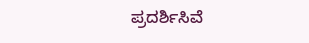ಪ್ರದರ್ಶಿಸಿವೆ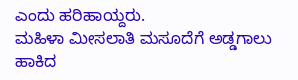ಎಂದು ಹರಿಹಾಯ್ದರು.
ಮಹಿಳಾ ಮೀಸಲಾತಿ ಮಸೂದೆಗೆ ಅಡ್ಡಗಾಲು ಹಾಕಿದ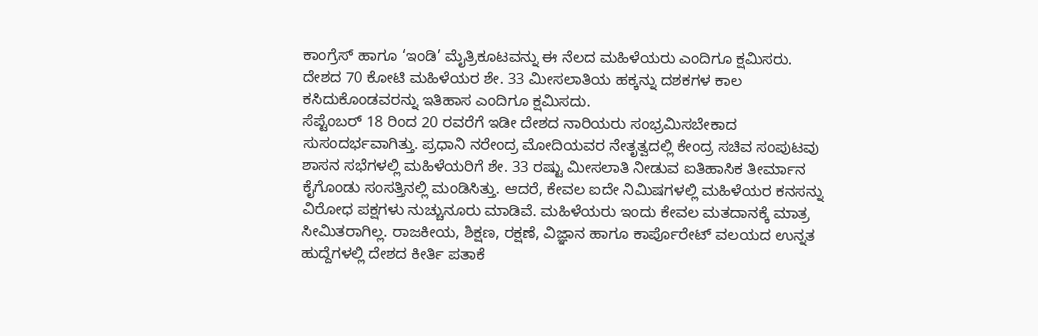ಕಾಂಗ್ರೆಸ್ ಹಾಗೂ ‘ಇಂಡಿ’ ಮೈತ್ರಿಕೂಟವನ್ನು ಈ ನೆಲದ ಮಹಿಳೆಯರು ಎಂದಿಗೂ ಕ್ಷಮಿಸರು. ದೇಶದ 70 ಕೋಟಿ ಮಹಿಳೆಯರ ಶೇ. 33 ಮೀಸಲಾತಿಯ ಹಕ್ಕನ್ನು ದಶಕಗಳ ಕಾಲ ಕಸಿದುಕೊಂಡವರನ್ನು ಇತಿಹಾಸ ಎಂದಿಗೂ ಕ್ಷಮಿಸದು.
ಸೆಪ್ಟೆಂಬರ್ 18 ರಿಂದ 20 ರವರೆಗೆ ಇಡೀ ದೇಶದ ನಾರಿಯರು ಸಂಭ್ರಮಿಸಬೇಕಾದ ಸುಸಂದರ್ಭವಾಗಿತ್ತು. ಪ್ರಧಾನಿ ನರೇಂದ್ರ ಮೋದಿಯವರ ನೇತೃತ್ವದಲ್ಲಿ ಕೇಂದ್ರ ಸಚಿವ ಸಂಪುಟವು ಶಾಸನ ಸಭೆಗಳಲ್ಲಿ ಮಹಿಳೆಯರಿಗೆ ಶೇ. 33 ರಷ್ಟು ಮೀಸಲಾತಿ ನೀಡುವ ಐತಿಹಾಸಿಕ ತೀರ್ಮಾನ ಕೈಗೊಂಡು ಸಂಸತ್ತಿನಲ್ಲಿ ಮಂಡಿಸಿತ್ತು. ಆದರೆ, ಕೇವಲ ಐದೇ ನಿಮಿಷಗಳಲ್ಲಿ ಮಹಿಳೆಯರ ಕನಸನ್ನು ವಿರೋಧ ಪಕ್ಷಗಳು ನುಚ್ಚುನೂರು ಮಾಡಿವೆ. ಮಹಿಳೆಯರು ಇಂದು ಕೇವಲ ಮತದಾನಕ್ಕೆ ಮಾತ್ರ ಸೀಮಿತರಾಗಿಲ್ಲ. ರಾಜಕೀಯ, ಶಿಕ್ಷಣ, ರಕ್ಷಣೆ, ವಿಜ್ಞಾನ ಹಾಗೂ ಕಾರ್ಪೊರೇಟ್ ವಲಯದ ಉನ್ನತ ಹುದ್ದೆಗಳಲ್ಲಿ ದೇಶದ ಕೀರ್ತಿ ಪತಾಕೆ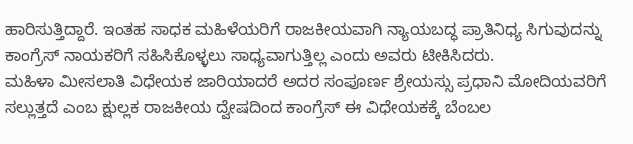ಹಾರಿಸುತ್ತಿದ್ದಾರೆ. ಇಂತಹ ಸಾಧಕ ಮಹಿಳೆಯರಿಗೆ ರಾಜಕೀಯವಾಗಿ ನ್ಯಾಯಬದ್ಧ ಪ್ರಾತಿನಿಧ್ಯ ಸಿಗುವುದನ್ನು ಕಾಂಗ್ರೆಸ್ ನಾಯಕರಿಗೆ ಸಹಿಸಿಕೊಳ್ಳಲು ಸಾಧ್ಯವಾಗುತ್ತಿಲ್ಲ ಎಂದು ಅವರು ಟೀಕಿಸಿದರು.
ಮಹಿಳಾ ಮೀಸಲಾತಿ ವಿಧೇಯಕ ಜಾರಿಯಾದರೆ ಅದರ ಸಂಪೂರ್ಣ ಶ್ರೇಯಸ್ಸು ಪ್ರಧಾನಿ ಮೋದಿಯವರಿಗೆ ಸಲ್ಲುತ್ತದೆ ಎಂಬ ಕ್ಷುಲ್ಲಕ ರಾಜಕೀಯ ದ್ವೇಷದಿಂದ ಕಾಂಗ್ರೆಸ್ ಈ ವಿಧೇಯಕಕ್ಕೆ ಬೆಂಬಲ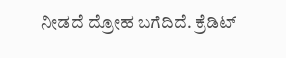ನೀಡದೆ ದ್ರೋಹ ಬಗೆದಿದೆ. ಕ್ರೆಡಿಟ್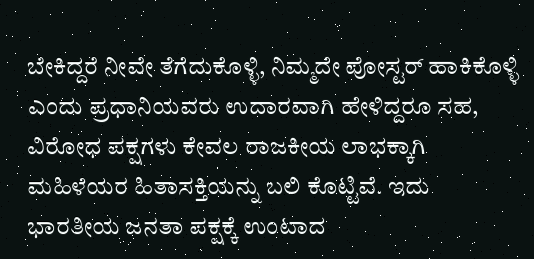ಬೇಕಿದ್ದರೆ ನೀವೇ ತೆಗೆದುಕೊಳ್ಳಿ, ನಿಮ್ಮದೇ ಪೋಸ್ಟರ್ ಹಾಕಿಕೊಳ್ಳಿ ಎಂದು ಪ್ರಧಾನಿಯವರು ಉದಾರವಾಗಿ ಹೇಳಿದ್ದರೂ ಸಹ, ವಿರೋಧ ಪಕ್ಷಗಳು ಕೇವಲ ರಾಜಕೀಯ ಲಾಭಕ್ಕಾಗಿ ಮಹಿಳೆಯರ ಹಿತಾಸಕ್ತಿಯನ್ನು ಬಲಿ ಕೊಟ್ಟಿವೆ. ಇದು ಭಾರತೀಯ ಜನತಾ ಪಕ್ಷಕ್ಕೆ ಉಂಟಾದ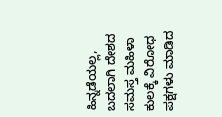ಹಿನ್ನಡೆಯಲ್ಲ, ಬದಲಾಗಿ ದೇಶದ ಸಮಸ್ತ ಮಹಿಳಾ ಕುಲಕ್ಕೆ ವಿರೋಧ ಪಕ್ಷಗಳು ಮಾಡಿದ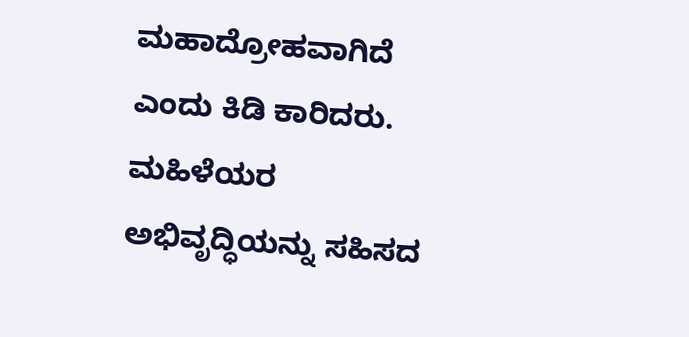ಮಹಾದ್ರೋಹವಾಗಿದೆ ಎಂದು ಕಿಡಿ ಕಾರಿದರು.
ಮಹಿಳೆಯರ ಅಭಿವೃದ್ಧಿಯನ್ನು ಸಹಿಸದ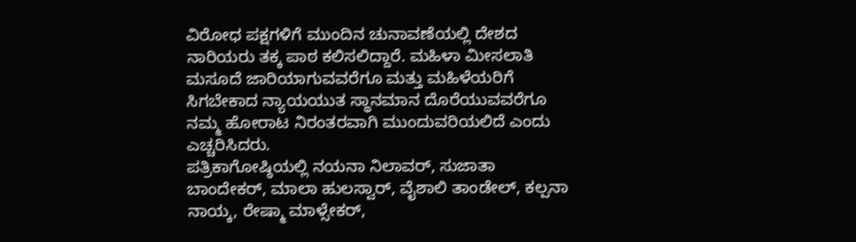ವಿರೋಧ ಪಕ್ಷಗಳಿಗೆ ಮುಂದಿನ ಚುನಾವಣೆಯಲ್ಲಿ ದೇಶದ ನಾರಿಯರು ತಕ್ಕ ಪಾಠ ಕಲಿಸಲಿದ್ದಾರೆ. ಮಹಿಳಾ ಮೀಸಲಾತಿ ಮಸೂದೆ ಜಾರಿಯಾಗುವವರೆಗೂ ಮತ್ತು ಮಹಿಳೆಯರಿಗೆ ಸಿಗಬೇಕಾದ ನ್ಯಾಯಯುತ ಸ್ಥಾನಮಾನ ದೊರೆಯುವವರೆಗೂ ನಮ್ಮ ಹೋರಾಟ ನಿರಂತರವಾಗಿ ಮುಂದುವರಿಯಲಿದೆ ಎಂದು ಎಚ್ಚರಿಸಿದರು.
ಪತ್ರಿಕಾಗೋಷ್ಠಿಯಲ್ಲಿ ನಯನಾ ನಿಲಾವರ್, ಸುಜಾತಾ ಬಾಂದೇಕರ್, ಮಾಲಾ ಹುಲಸ್ವಾರ್, ವೈಶಾಲಿ ತಾಂಡೇಲ್, ಕಲ್ಪನಾ ನಾಯ್ಕ, ರೇಷ್ಮಾ ಮಾಳ್ಸೇಕರ್,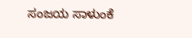ಸಂಜಯ ಸಾಳುಂಕೆ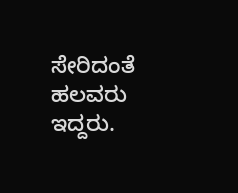ಸೇರಿದಂತೆ ಹಲವರು ಇದ್ದರು.